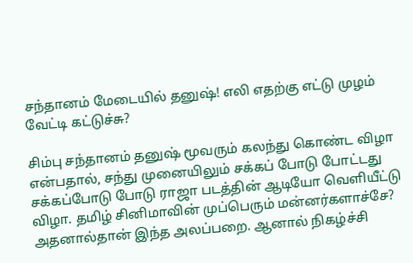சந்தானம் மேடையில் தனுஷ்! எலி எதற்கு எட்டு முழம் வேட்டி கட்டுச்சு?

சிம்பு சந்தானம் தனுஷ் மூவரும் கலந்து கொண்ட விழா என்பதால், சந்து முனையிலும் சக்கப் போடு போட்டது சக்கப்போடு போடு ராஜா படத்தின் ஆடியோ வெளியீட்டு விழா. தமிழ் சினிமாவின் முப்பெரும் மன்னர்களாச்சே? அதனால்தான் இந்த அலப்பறை. ஆனால் நிகழ்ச்சி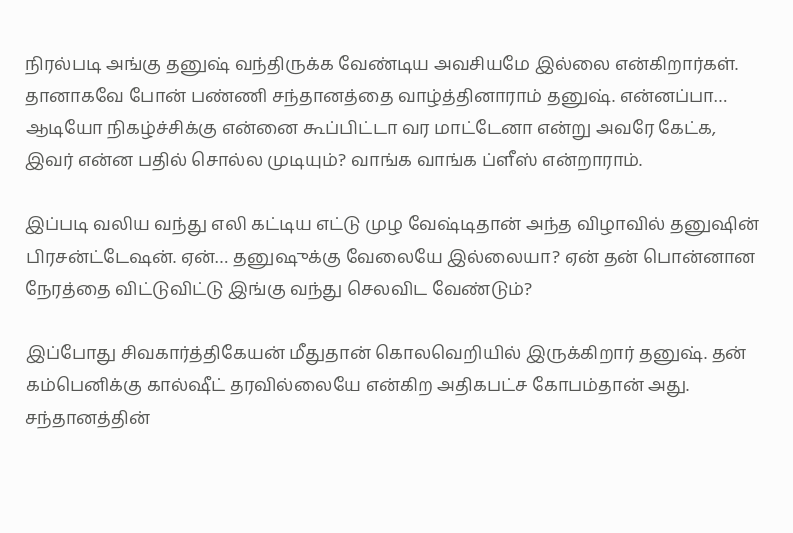நிரல்படி அங்கு தனுஷ் வந்திருக்க வேண்டிய அவசியமே இல்லை என்கிறார்கள். தானாகவே போன் பண்ணி சந்தானத்தை வாழ்த்தினாராம் தனுஷ். என்னப்பா… ஆடியோ நிகழ்ச்சிக்கு என்னை கூப்பிட்டா வர மாட்டேனா என்று அவரே கேட்க, இவர் என்ன பதில் சொல்ல முடியும்? வாங்க வாங்க ப்ளீஸ் என்றாராம்.

இப்படி வலிய வந்து எலி கட்டிய எட்டு முழ வேஷ்டிதான் அந்த விழாவில் தனுஷின் பிரசன்ட்டேஷன். ஏன்… தனுஷுக்கு வேலையே இல்லையா? ஏன் தன் பொன்னான நேரத்தை விட்டுவிட்டு இங்கு வந்து செலவிட வேண்டும்?

இப்போது சிவகார்த்திகேயன் மீதுதான் கொலவெறியில் இருக்கிறார் தனுஷ். தன் கம்பெனிக்கு கால்ஷீட் தரவில்லையே என்கிற அதிகபட்ச கோபம்தான் அது. சந்தானத்தின்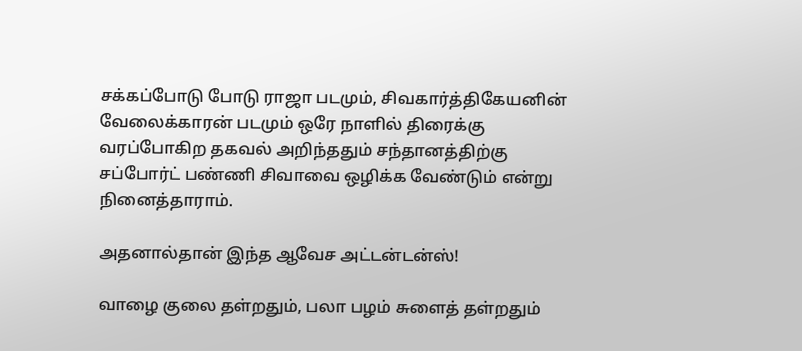சக்கப்போடு போடு ராஜா படமும், சிவகார்த்திகேயனின் வேலைக்காரன் படமும் ஒரே நாளில் திரைக்கு வரப்போகிற தகவல் அறிந்ததும் சந்தானத்திற்கு சப்போர்ட் பண்ணி சிவாவை ஒழிக்க வேண்டும் என்று நினைத்தாராம்.

அதனால்தான் இந்த ஆவேச அட்டன்டன்ஸ்!

வாழை குலை தள்றதும், பலா பழம் சுளைத் தள்றதும்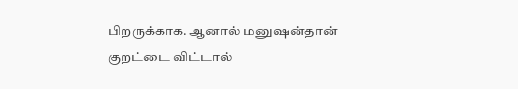பிறருக்காக. ஆனால் மனுஷன்தான் குறட்டை விட்டால்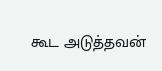கூட அடுத்தவன்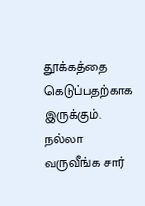தூக்கத்தை கெடுப்பதற்காக இருக்கும். நல்லா வருவீங்க சார்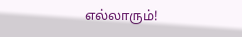எல்லாரும்!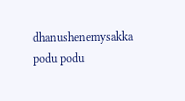dhanushenemysakka podu podu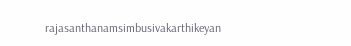rajasanthanamsimbusivakarthikeyan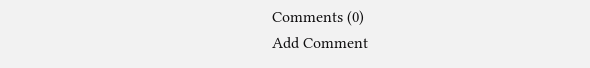Comments (0)
Add Comment